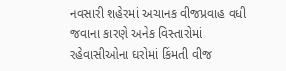નવસારી શહેરમાં અચાનક વીજપ્રવાહ વધી જવાના કારણે અનેક વિસ્તારોમાં રહેવાસીઓના ઘરોમાં કિંમતી વીજ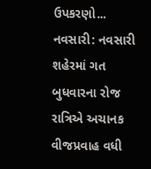ઉપકરણો...
નવસારી: નવસારી શહેરમાં ગત બુધવારના રોજ રાત્રિએ અચાનક વીજપ્રવાહ વધી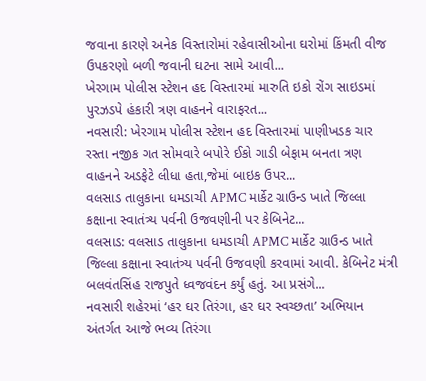જવાના કારણે અનેક વિસ્તારોમાં રહેવાસીઓના ઘરોમાં કિંમતી વીજ ઉપકરણો બળી જવાની ઘટના સામે આવી...
ખેરગામ પોલીસ સ્ટેશન હદ વિસ્તારમાં મારુતિ ઇકો રોંગ સાઇડમાં પુરઝડપે હંકારી ત્રણ વાહનને વારાફરત...
નવસારી: ખેરગામ પોલીસ સ્ટેશન હદ વિસ્તારમાં પાણીખડક ચાર રસ્તા નજીક ગત સોમવારે બપોરે ઈકો ગાડી બેફામ બનતા ત્રણ વાહનને અડફેટે લીધા હતા,જેમાં બાઇક ઉપર...
વલસાડ તાલુકાના ધમડાચી APMC માર્કેટ ગ્રાઉન્ડ ખાતે જિલ્લા કક્ષાના સ્વાતંત્ર્ય પર્વની ઉજવણીની પર કેબિનેટ...
વલસાડ: વલસાડ તાલુકાના ધમડાચી APMC માર્કેટ ગ્રાઉન્ડ ખાતે જિલ્લા કક્ષાના સ્વાતંત્ર્ય પર્વની ઉજવણી કરવામાં આવી. કેબિનેટ મંત્રી બલવંતસિંહ રાજપુતે ધ્વજવંદન કર્યું હતું. આ પ્રસંગે...
નવસારી શહેરમાં ‘હર ઘર તિરંગા, હર ઘર સ્વચ્છતા’ અભિયાન અંતર્ગત આજે ભવ્ય તિરંગા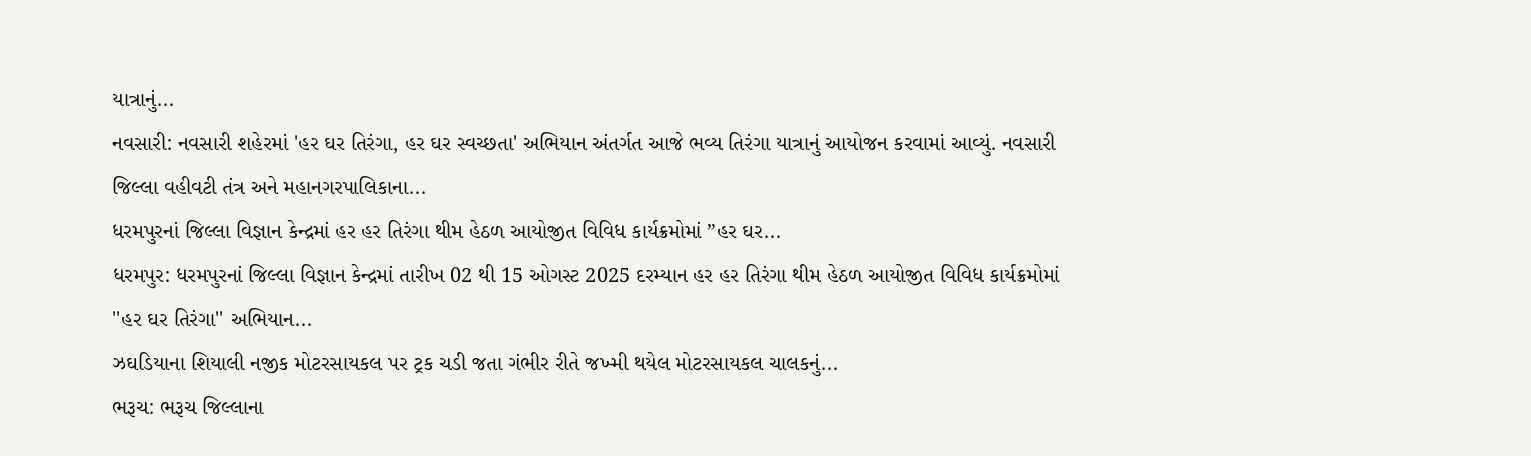યાત્રાનું...
નવસારી: નવસારી શહેરમાં 'હર ઘર તિરંગા, હર ઘર સ્વચ્છતા' અભિયાન અંતર્ગત આજે ભવ્ય તિરંગા યાત્રાનું આયોજન કરવામાં આવ્યું. નવસારી જિલ્લા વહીવટી તંત્ર અને મહાનગરપાલિકાના...
ધરમપુરનાં જિલ્લા વિજ્ઞાન કેન્દ્રમાં હર હર તિરંગા થીમ હેઠળ આયોજીત વિવિધ કાર્યક્રમોમાં ”હર ઘર...
ધરમપુર: ધરમપુરનાં જિલ્લા વિજ્ઞાન કેન્દ્રમાં તારીખ 02 થી 15 ઓગસ્ટ 2025 દરમ્યાન હર હર તિરંગા થીમ હેઠળ આયોજીત વિવિધ કાર્યક્રમોમાં ''હર ઘર તિરંગા'' અભિયાન...
ઝઘડિયાના શિયાલી નજીક મોટરસાયકલ પર ટ્રક ચડી જતા ગંભીર રીતે જખ્મી થયેલ મોટરસાયકલ ચાલકનું...
ભરૂચ: ભરૂચ જિલ્લાના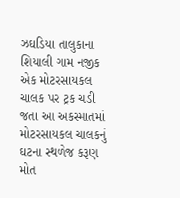ઝઘડિયા તાલુકાના શિયાલી ગામ નજીક એક મોટરસાયકલ ચાલક પર ટ્રક ચડી જતા આ અકસ્માતમાં મોટરસાયકલ ચાલકનું ઘટના સ્થળેજ કરૂણ મોત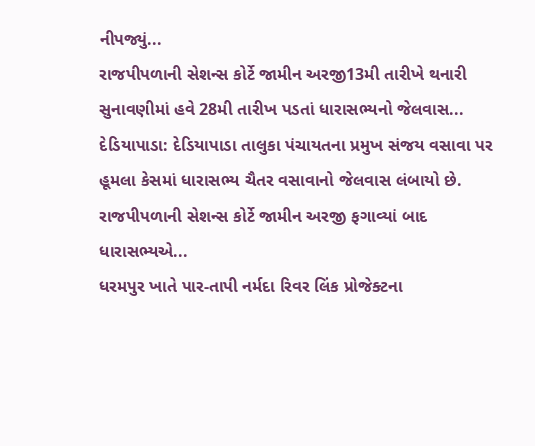નીપજ્યું...
રાજપીપળાની સેશન્સ કોર્ટે જામીન અરજી13મી તારીખે થનારી સુનાવણીમાં હવે 28મી તારીખ પડતાં ધારાસભ્યનો જેલવાસ...
દેડિયાપાડા: દેડિયાપાડા તાલુકા પંચાયતના પ્રમુખ સંજય વસાવા પર હૂમલા કેસમાં ધારાસભ્ય ચૈતર વસાવાનો જેલવાસ લંબાયો છે. રાજપીપળાની સેશન્સ કોર્ટે જામીન અરજી ફગાવ્યાં બાદ ધારાસભ્યએ...
ધરમપુર ખાતે પાર-તાપી નર્મદા રિવર લિંક પ્રોજેક્ટના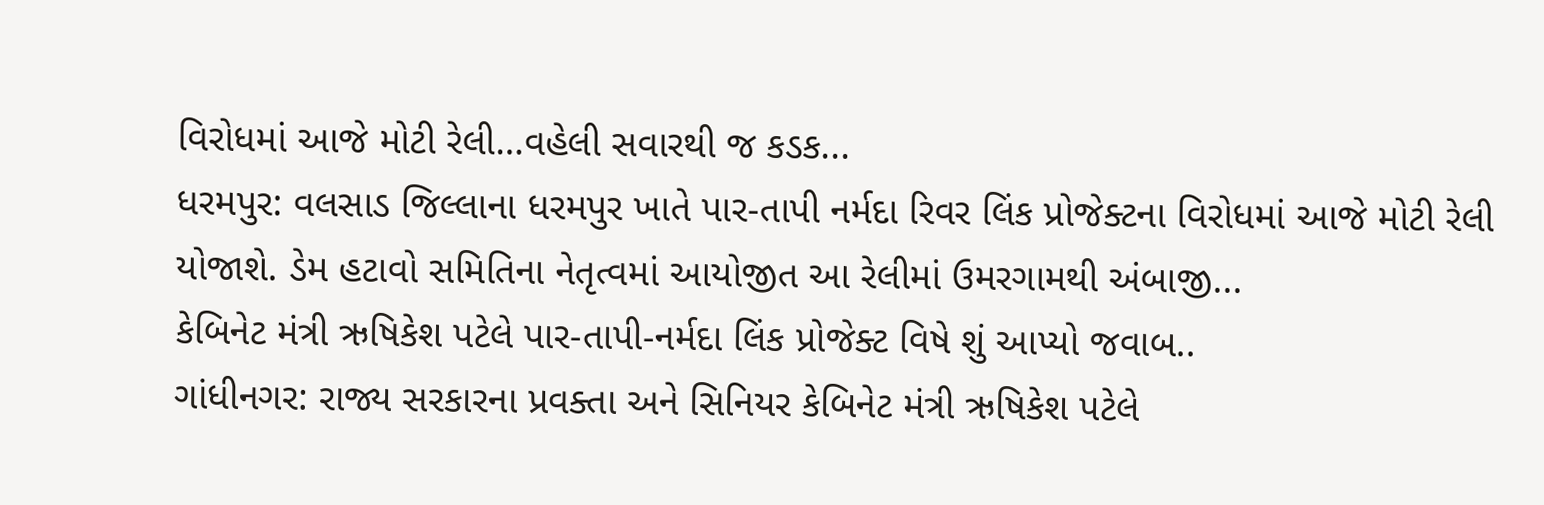વિરોધમાં આજે મોટી રેલી…વહેલી સવારથી જ કડક...
ધરમપુર: વલસાડ જિલ્લાના ધરમપુર ખાતે પાર-તાપી નર્મદા રિવર લિંક પ્રોજેક્ટના વિરોધમાં આજે મોટી રેલી યોજાશે. ડેમ હટાવો સમિતિના નેતૃત્વમાં આયોજીત આ રેલીમાં ઉમરગામથી અંબાજી...
કેબિનેટ મંત્રી ઋષિકેશ પટેલે પાર-તાપી-નર્મદા લિંક પ્રોજેક્ટ વિષે શું આપ્યો જવાબ..
ગાંધીનગર: રાજ્ય સરકારના પ્રવક્તા અને સિનિયર કેબિનેટ મંત્રી ઋષિકેશ પટેલે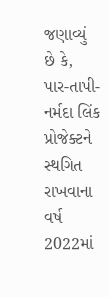જણાવ્યું છે કે, પાર-તાપી-નર્મદા લિંક પ્રોજેક્ટને સ્થગિત રાખવાના વર્ષ 2022માં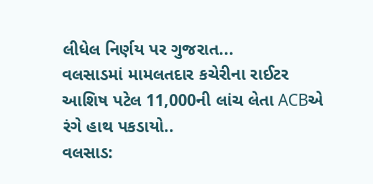લીધેલ નિર્ણય પર ગુજરાત...
વલસાડમાં મામલતદાર કચેરીના રાઈટર આશિષ પટેલ 11,000ની લાંચ લેતા ACBએ રંગે હાથ પકડાયો..
વલસાડ: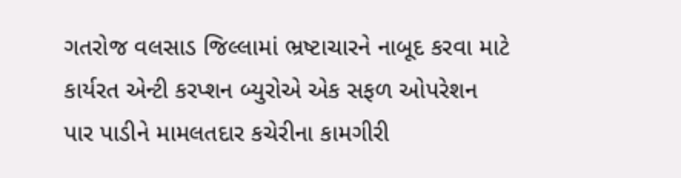ગતરોજ વલસાડ જિલ્લામાં ભ્રષ્ટાચારને નાબૂદ કરવા માટે કાર્યરત એન્ટી કરપ્શન બ્યુરોએ એક સફળ ઓપરેશન પાર પાડીને મામલતદાર કચેરીના કામગીરી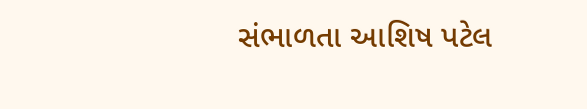સંભાળતા આશિષ પટેલ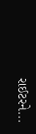રાઈટરને...